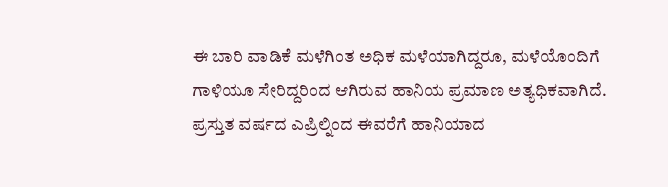ಈ ಬಾರಿ ವಾಡಿಕೆ ಮಳೆಗಿಂತ ಅಧಿಕ ಮಳೆಯಾಗಿದ್ದರೂ, ಮಳೆಯೊಂದಿಗೆ ಗಾಳಿಯೂ ಸೇರಿದ್ದರಿಂದ ಆಗಿರುವ ಹಾನಿಯ ಪ್ರಮಾಣ ಅತ್ಯಧಿಕವಾಗಿದೆ. ಪ್ರಸ್ತುತ ವರ್ಷದ ಎಪ್ರಿಲ್ನಿಂದ ಈವರೆಗೆ ಹಾನಿಯಾದ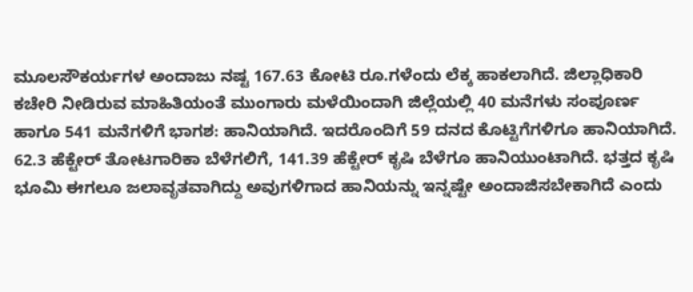ಮೂಲಸೌಕರ್ಯಗಳ ಅಂದಾಜು ನಷ್ಟ 167.63 ಕೋಟಿ ರೂ.ಗಳೆಂದು ಲೆಕ್ಕ ಹಾಕಲಾಗಿದೆ. ಜಿಲ್ಲಾಧಿಕಾರಿ ಕಚೇರಿ ನೀಡಿರುವ ಮಾಹಿತಿಯಂತೆ ಮುಂಗಾರು ಮಳೆಯಿಂದಾಗಿ ಜಿಲ್ಲೆಯಲ್ಲಿ 40 ಮನೆಗಳು ಸಂಪೂರ್ಣ ಹಾಗೂ 541 ಮನೆಗಳಿಗೆ ಭಾಗಶ: ಹಾನಿಯಾಗಿದೆ. ಇದರೊಂದಿಗೆ 59 ದನದ ಕೊಟ್ಟಿಗೆಗಳಿಗೂ ಹಾನಿಯಾಗಿದೆ. 62.3 ಹೆಕ್ಟೇರ್ ತೋಟಗಾರಿಕಾ ಬೆಳೆಗಲಿಗೆ, 141.39 ಹೆಕ್ಟೇರ್ ಕೃಷಿ ಬೆಳೆಗೂ ಹಾನಿಯುಂಟಾಗಿದೆ. ಭತ್ತದ ಕೃಷಿ ಭೂಮಿ ಈಗಲೂ ಜಲಾವೃತವಾಗಿದ್ದು ಅವುಗಳಿಗಾದ ಹಾನಿಯನ್ನು ಇನ್ನಷ್ಟೇ ಅಂದಾಜಿಸಬೇಕಾಗಿದೆ ಎಂದು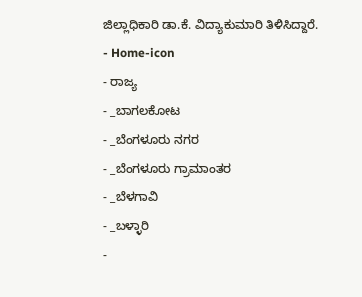ಜಿಲ್ಲಾಧಿಕಾರಿ ಡಾ.ಕೆ. ವಿದ್ಯಾಕುಮಾರಿ ತಿಳಿಸಿದ್ದಾರೆ.
- Home-icon
- ರಾಜ್ಯ
- _ಬಾಗಲಕೋಟ
- _ಬೆಂಗಳೂರು ನಗರ
- _ಬೆಂಗಳೂರು ಗ್ರಾಮಾಂತರ
- _ಬೆಳಗಾವಿ
- _ಬಳ್ಳಾರಿ
-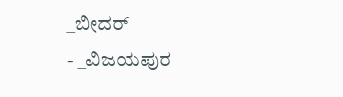_ಬೀದರ್
- _ವಿಜಯಪುರ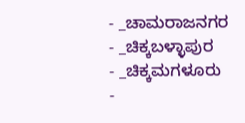- _ಚಾಮರಾಜನಗರ
- _ಚಿಕ್ಕಬಳ್ಳಾಪುರ
- _ಚಿಕ್ಕಮಗಳೂರು
-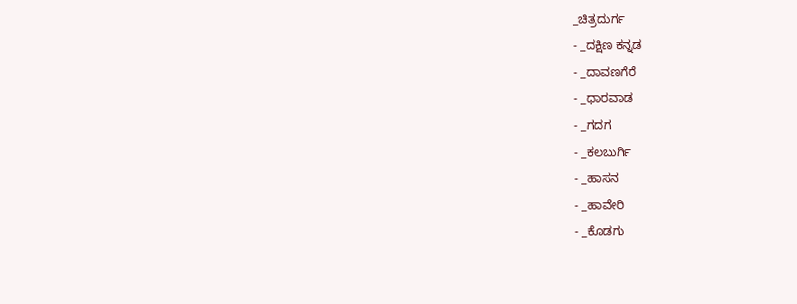_ಚಿತ್ರದುರ್ಗ
- _ದಕ್ಷಿಣ ಕನ್ನಡ
- _ದಾವಣಗೆರೆ
- _ಧಾರವಾಡ
- _ಗದಗ
- _ಕಲಬುರ್ಗಿ
- _ಹಾಸನ
- _ಹಾವೇರಿ
- _ಕೊಡಗು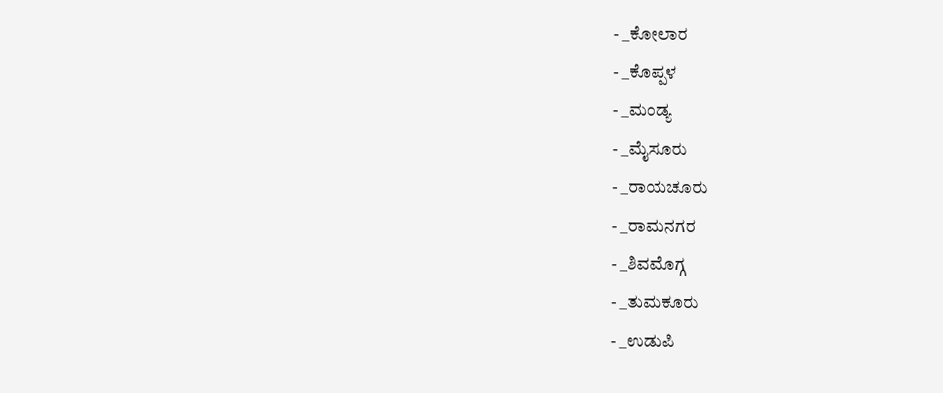- _ಕೋಲಾರ
- _ಕೊಪ್ಪಳ
- _ಮಂಡ್ಯ
- _ಮೈಸೂರು
- _ರಾಯಚೂರು
- _ರಾಮನಗರ
- _ಶಿವಮೊಗ್ಗ
- _ತುಮಕೂರು
- _ಉಡುಪಿ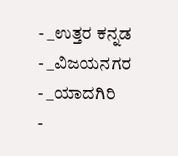- _ಉತ್ತರ ಕನ್ನಡ
- _ವಿಜಯನಗರ
- _ಯಾದಗಿರಿ
-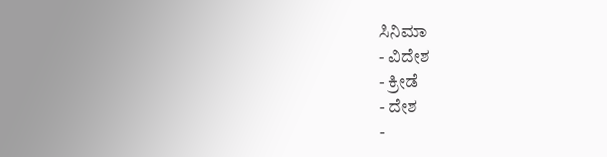ಸಿನಿಮಾ
- ವಿದೇಶ
- ಕ್ರೀಡೆ
- ದೇಶ
-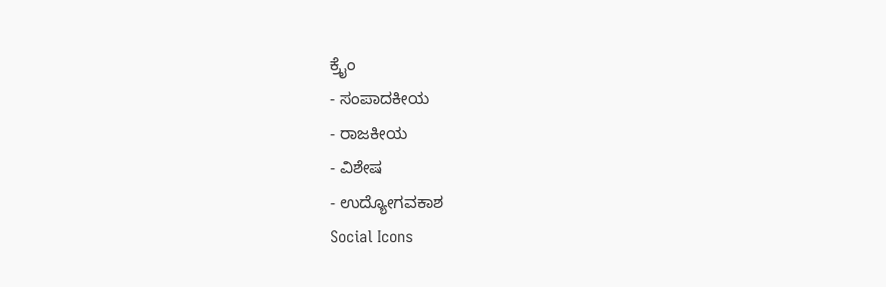ಕ್ರೈಂ
- ಸಂಪಾದಕೀಯ
- ರಾಜಕೀಯ
- ವಿಶೇಷ
- ಉದ್ಯೋಗವಕಾಶ
Social Icons